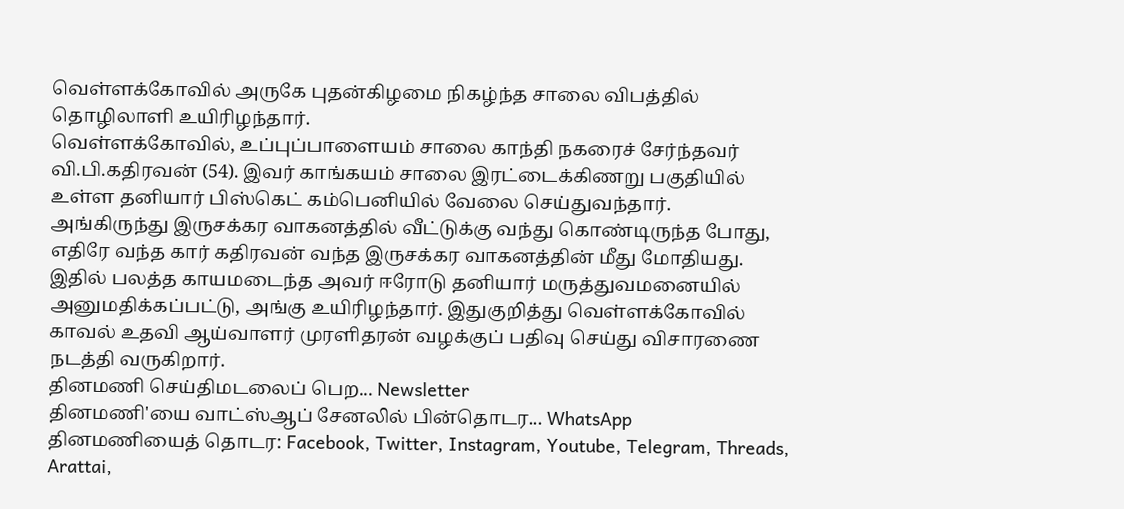வெள்ளக்கோவில் அருகே புதன்கிழமை நிகழ்ந்த சாலை விபத்தில் தொழிலாளி உயிரிழந்தார்.
வெள்ளக்கோவில், உப்புப்பாளையம் சாலை காந்தி நகரைச் சேர்ந்தவர் வி.பி.கதிரவன் (54). இவர் காங்கயம் சாலை இரட்டைக்கிணறு பகுதியில் உள்ள தனியார் பிஸ்கெட் கம்பெனியில் வேலை செய்துவந்தார்.
அங்கிருந்து இருசக்கர வாகனத்தில் வீட்டுக்கு வந்து கொண்டிருந்த போது, எதிரே வந்த கார் கதிரவன் வந்த இருசக்கர வாகனத்தின் மீது மோதியது. இதில் பலத்த காயமடைந்த அவர் ஈரோடு தனியார் மருத்துவமனையில் அனுமதிக்கப்பட்டு, அங்கு உயிரிழந்தார். இதுகுறித்து வெள்ளக்கோவில் காவல் உதவி ஆய்வாளர் முரளிதரன் வழக்குப் பதிவு செய்து விசாரணை நடத்தி வருகிறார்.
தினமணி செய்திமடலைப் பெற... Newsletter
தினமணி'யை வாட்ஸ்ஆப் சேனலில் பின்தொடர... WhatsApp
தினமணியைத் தொடர: Facebook, Twitter, Instagram, Youtube, Telegram, Threads, Arattai,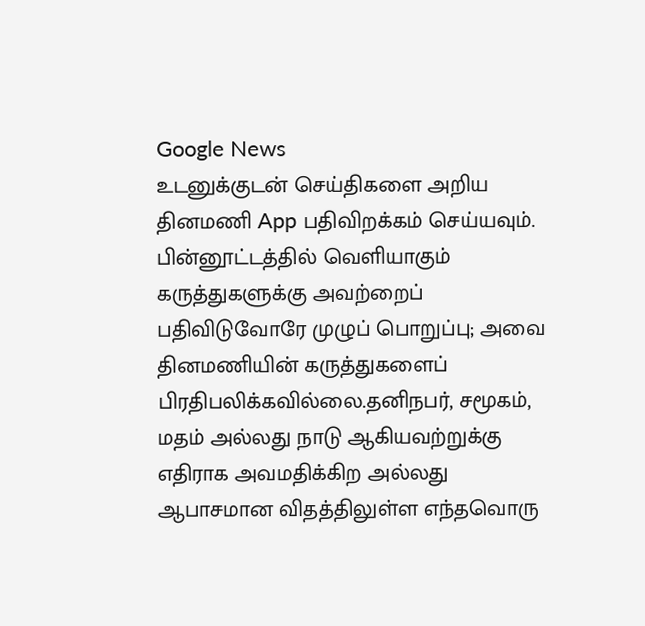Google News
உடனுக்குடன் செய்திகளை அறிய தினமணி App பதிவிறக்கம் செய்யவும்.
பின்னூட்டத்தில் வெளியாகும் கருத்துகளுக்கு அவற்றைப் பதிவிடுவோரே முழுப் பொறுப்பு; அவை தினமணியின் கருத்துகளைப் பிரதிபலிக்கவில்லை.தனிநபர், சமூகம், மதம் அல்லது நாடு ஆகியவற்றுக்கு எதிராக அவமதிக்கிற அல்லது ஆபாசமான விதத்திலுள்ள எந்தவொரு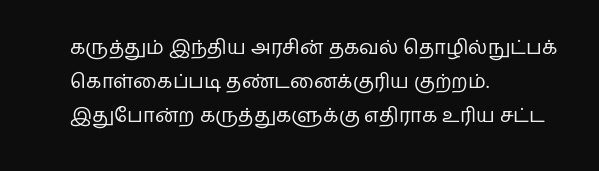கருத்தும் இந்திய அரசின் தகவல் தொழில்நுட்பக் கொள்கைப்படி தண்டனைக்குரிய குற்றம். இதுபோன்ற கருத்துகளுக்கு எதிராக உரிய சட்ட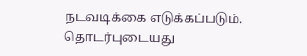நடவடிக்கை எடுக்கப்படும்.
தொடர்புடையது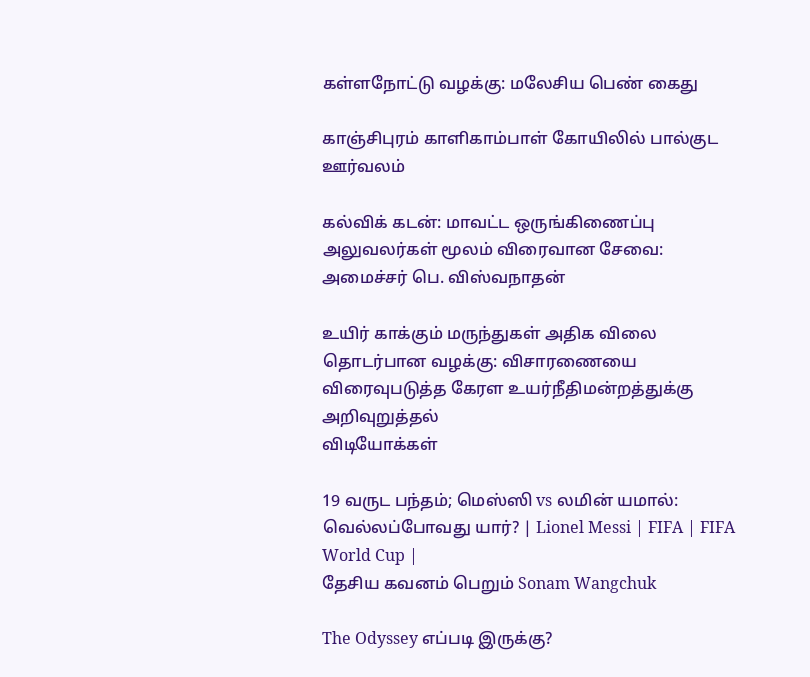கள்ளநோட்டு வழக்கு: மலேசிய பெண் கைது

காஞ்சிபுரம் காளிகாம்பாள் கோயிலில் பால்குட ஊர்வலம்

கல்விக் கடன்: மாவட்ட ஒருங்கிணைப்பு அலுவலர்கள் மூலம் விரைவான சேவை: அமைச்சர் பெ. விஸ்வநாதன்

உயிர் காக்கும் மருந்துகள் அதிக விலை தொடர்பான வழக்கு: விசாரணையை விரைவுபடுத்த கேரள உயர்நீதிமன்றத்துக்கு அறிவுறுத்தல்
விடியோக்கள்

19 வருட பந்தம்; மெஸ்ஸி vs லமின் யமால்: வெல்லப்போவது யார்? | Lionel Messi | FIFA | FIFA World Cup |
தேசிய கவனம் பெறும் Sonam Wangchuk

The Odyssey எப்படி இருக்கு?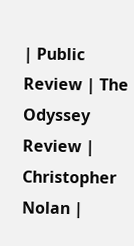| Public Review | The Odyssey Review | Christopher Nolan |